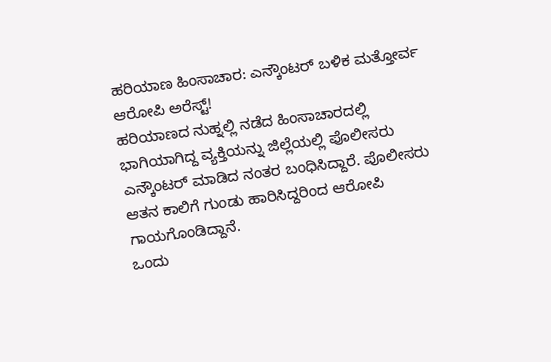ಹರಿಯಾಣ ಹಿಂಸಾಚಾರ: ಎನ್ಕೌಂಟರ್ ಬಳಿಕ ಮತ್ತೋರ್ವ ಆರೋಪಿ ಅರೆಸ್ಟ್!
ಹರಿಯಾಣದ ನುಹ್ನಲ್ಲಿ ನಡೆದ ಹಿಂಸಾಚಾರದಲ್ಲಿ ಭಾಗಿಯಾಗಿದ್ದ ವ್ಯಕ್ತಿಯನ್ನು ಜಿಲ್ಲೆಯಲ್ಲಿ ಪೊಲೀಸರು ಎನ್ಕೌಂಟರ್ ಮಾಡಿದ ನಂತರ ಬಂಧಿಸಿದ್ದಾರೆ. ಪೊಲೀಸರು ಆತನ ಕಾಲಿಗೆ ಗುಂಡು ಹಾರಿಸಿದ್ದರಿಂದ ಆರೋಪಿ ಗಾಯಗೊಂಡಿದ್ದಾನೆ.
ಒಂದು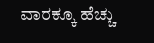ವಾರಕ್ಕೂ ಹೆಚ್ಚು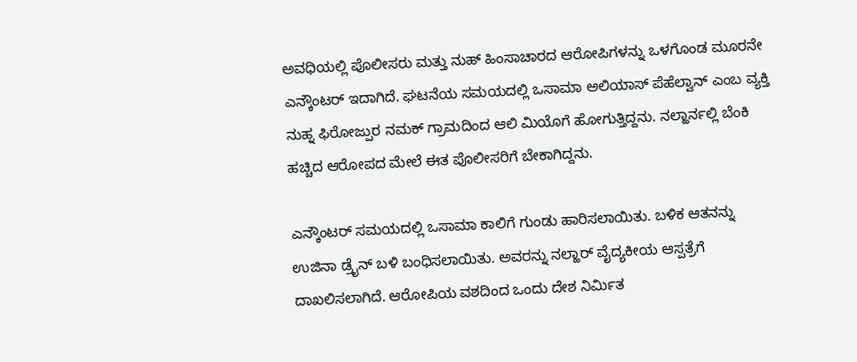ಅವಧಿಯಲ್ಲಿ ಪೊಲೀಸರು ಮತ್ತು ನುಹ್ ಹಿಂಸಾಚಾರದ ಆರೋಪಿಗಳನ್ನು ಒಳಗೊಂಡ ಮೂರನೇ ಎನ್ಕೌಂಟರ್ ಇದಾಗಿದೆ. ಘಟನೆಯ ಸಮಯದಲ್ಲಿ ಒಸಾಮಾ ಅಲಿಯಾಸ್ ಪೆಹೆಲ್ವಾನ್ ಎಂಬ ವ್ಯಕ್ತಿ ನುಹ್ನ ಫಿರೋಜ್ಪುರ ನಮಕ್ ಗ್ರಾಮದಿಂದ ಆಲಿ ಮಿಯೊಗೆ ಹೋಗುತ್ತಿದ್ದನು. ನಲ್ಹಾರ್ನಲ್ಲಿ ಬೆಂಕಿ ಹಚ್ಚಿದ ಆರೋಪದ ಮೇಲೆ ಈತ ಪೊಲೀಸರಿಗೆ ಬೇಕಾಗಿದ್ದನು.

ಎನ್ಕೌಂಟರ್ ಸಮಯದಲ್ಲಿ ಒಸಾಮಾ ಕಾಲಿಗೆ ಗುಂಡು ಹಾರಿಸಲಾಯಿತು. ಬಳಿಕ ಆತನನ್ನು ಉಜಿನಾ ಡ್ರೈನ್ ಬಳಿ ಬಂಧಿಸಲಾಯಿತು. ಅವರನ್ನು ನಲ್ಹಾರ್ ವೈದ್ಯಕೀಯ ಆಸ್ಪತ್ರೆಗೆ ದಾಖಲಿಸಲಾಗಿದೆ. ಆರೋಪಿಯ ವಶದಿಂದ ಒಂದು ದೇಶ ನಿರ್ಮಿತ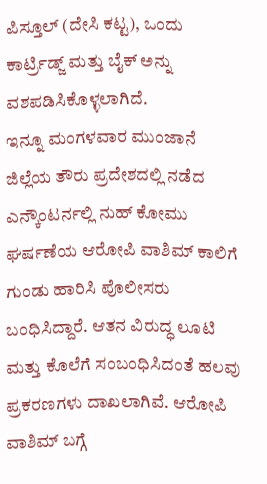ಪಿಸ್ತೂಲ್ (ದೇಸಿ ಕಟ್ಟ), ಒಂದು ಕಾರ್ಟ್ರಿಡ್ಜ್ ಮತ್ತು ಬೈಕ್ ಅನ್ನು ವಶಪಡಿಸಿಕೊಳ್ಳಲಾಗಿದೆ.
ಇನ್ನೂ ಮಂಗಳವಾರ ಮುಂಜಾನೆ ಜಿಲ್ಲೆಯ ತೌರು ಪ್ರದೇಶದಲ್ಲಿ ನಡೆದ ಎನ್ಕೌಂಟರ್ನಲ್ಲಿ ನುಹ್ ಕೋಮು ಘರ್ಷಣೆಯ ಆರೋಪಿ ವಾಶಿಮ್ ಕಾಲಿಗೆ ಗುಂಡು ಹಾರಿಸಿ ಪೊಲೀಸರು ಬಂಧಿಸಿದ್ದಾರೆ. ಆತನ ವಿರುದ್ಧ ಲೂಟಿ ಮತ್ತು ಕೊಲೆಗೆ ಸಂಬಂಧಿಸಿದಂತೆ ಹಲವು ಪ್ರಕರಣಗಳು ದಾಖಲಾಗಿವೆ. ಆರೋಪಿ ವಾಶಿಮ್ ಬಗ್ಗೆ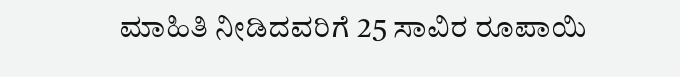ಮಾಹಿತಿ ನೀಡಿದವರಿಗೆ 25 ಸಾವಿರ ರೂಪಾಯಿ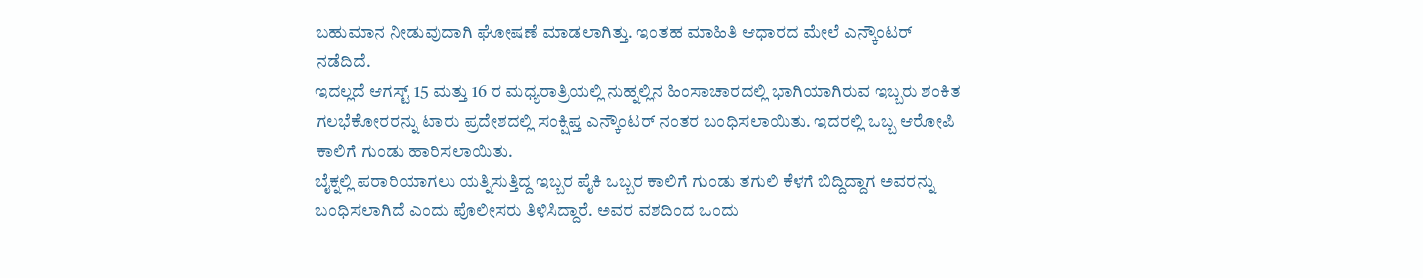ಬಹುಮಾನ ನೀಡುವುದಾಗಿ ಘೋಷಣೆ ಮಾಡಲಾಗಿತ್ತು. ಇಂತಹ ಮಾಹಿತಿ ಆಧಾರದ ಮೇಲೆ ಎನ್ಕೌಂಟರ್ ನಡೆದಿದೆ.
ಇದಲ್ಲದೆ ಆಗಸ್ಟ್ 15 ಮತ್ತು 16 ರ ಮಧ್ಯರಾತ್ರಿಯಲ್ಲಿ ನುಹ್ನಲ್ಲಿನ ಹಿಂಸಾಚಾರದಲ್ಲಿ ಭಾಗಿಯಾಗಿರುವ ಇಬ್ಬರು ಶಂಕಿತ ಗಲಭೆಕೋರರನ್ನು ಟಾರು ಪ್ರದೇಶದಲ್ಲಿ ಸಂಕ್ಷಿಪ್ತ ಎನ್ಕೌಂಟರ್ ನಂತರ ಬಂಧಿಸಲಾಯಿತು. ಇದರಲ್ಲಿ ಒಬ್ಬ ಆರೋಪಿ ಕಾಲಿಗೆ ಗುಂಡು ಹಾರಿಸಲಾಯಿತು.
ಬೈಕ್ನಲ್ಲಿ ಪರಾರಿಯಾಗಲು ಯತ್ನಿಸುತ್ತಿದ್ದ ಇಬ್ಬರ ಪೈಕಿ ಒಬ್ಬರ ಕಾಲಿಗೆ ಗುಂಡು ತಗುಲಿ ಕೆಳಗೆ ಬಿದ್ದಿದ್ದಾಗ ಅವರನ್ನು ಬಂಧಿಸಲಾಗಿದೆ ಎಂದು ಪೊಲೀಸರು ತಿಳಿಸಿದ್ದಾರೆ. ಅವರ ವಶದಿಂದ ಒಂದು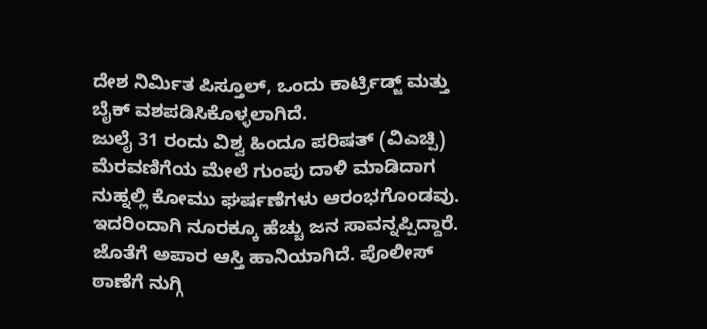ದೇಶ ನಿರ್ಮಿತ ಪಿಸ್ತೂಲ್, ಒಂದು ಕಾರ್ಟ್ರಿಡ್ಜ್ ಮತ್ತು ಬೈಕ್ ವಶಪಡಿಸಿಕೊಳ್ಳಲಾಗಿದೆ.
ಜುಲೈ 31 ರಂದು ವಿಶ್ವ ಹಿಂದೂ ಪರಿಷತ್ (ವಿಎಚ್ಪಿ) ಮೆರವಣಿಗೆಯ ಮೇಲೆ ಗುಂಪು ದಾಳಿ ಮಾಡಿದಾಗ ನುಹ್ನಲ್ಲಿ ಕೋಮು ಘರ್ಷಣೆಗಳು ಆರಂಭಗೊಂಡವು. ಇದರಿಂದಾಗಿ ನೂರಕ್ಕೂ ಹೆಚ್ಚು ಜನ ಸಾವನ್ನಪ್ಪಿದ್ದಾರೆ. ಜೊತೆಗೆ ಅಪಾರ ಆಸ್ತಿ ಹಾನಿಯಾಗಿದೆ. ಪೊಲೀಸ್ ಠಾಣೆಗೆ ನುಗ್ಗಿ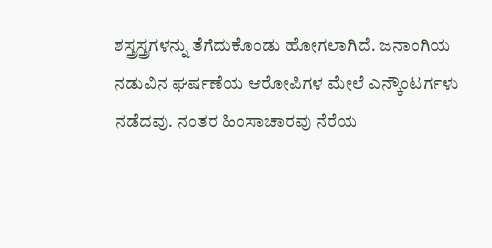ಶಸ್ತ್ರಸ್ತ್ರಗಳನ್ನು ತೆಗೆದುಕೊಂಡು ಹೋಗಲಾಗಿದೆ. ಜನಾಂಗಿಯ ನಡುವಿನ ಘರ್ಷಣೆಯ ಆರೋಪಿಗಳ ಮೇಲೆ ಎನ್ಕೌಂಟರ್ಗಳು ನಡೆದವು. ನಂತರ ಹಿಂಸಾಚಾರವು ನೆರೆಯ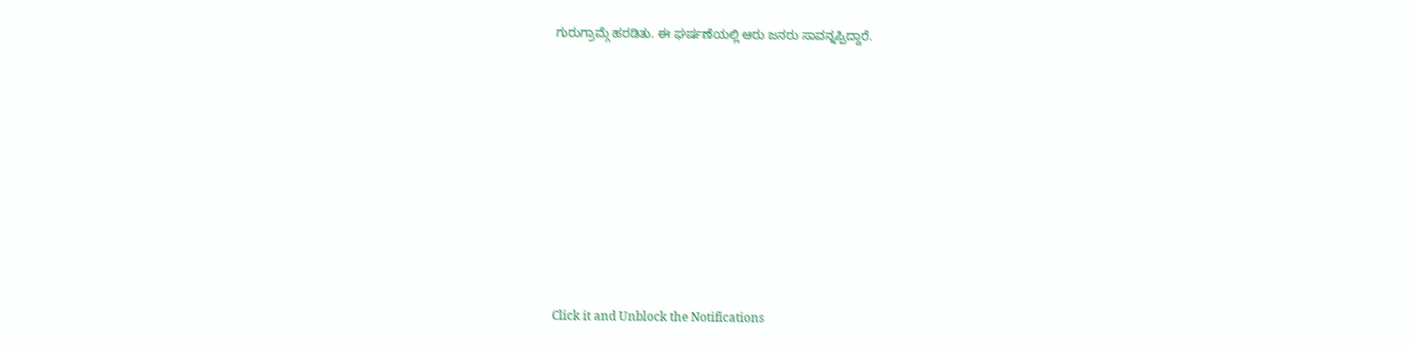ಗುರುಗ್ರಾಮ್ಗೆ ಹರಡಿತು. ಈ ಘರ್ಷಣೆಯಲ್ಲಿ ಆರು ಜನರು ಸಾವನ್ನಪ್ಪಿದ್ದಾರೆ.












Click it and Unblock the Notifications